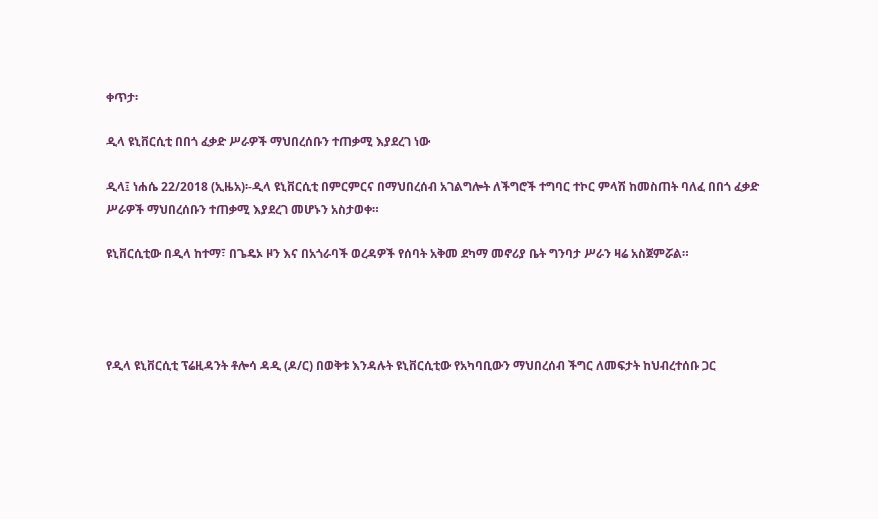ቀጥታ፡

ዲላ ዩኒቨርሲቲ በበጎ ፈቃድ ሥራዎች ማህበረሰቡን ተጠቃሚ እያደረገ ነው

ዲላ፤ ነሐሴ 22/2018 (ኢዜአ)፡-ዲላ ዩኒቨርሲቲ በምርምርና በማህበረሰብ አገልግሎት ለችግሮች ተግባር ተኮር ምላሽ ከመስጠት ባለፈ በበጎ ፈቃድ ሥራዎች ማህበረሰቡን ተጠቃሚ እያደረገ መሆኑን አስታወቀ።

ዩኒቨርሲቲው በዲላ ከተማ፣ በጌዴኦ ዞን እና በአጎራባች ወረዳዎች የሰባት አቅመ ደካማ መኖሪያ ቤት ግንባታ ሥራን ዛሬ አስጀምሯል።




የዲላ ዩኒቨርሲቲ ፕሬዚዳንት ቶሎሳ ዳዲ (ዶ/ር) በወቅቱ እንዳሉት ዩኒቨርሲቲው የአካባቢውን ማህበረሰብ ችግር ለመፍታት ከህብረተሰቡ ጋር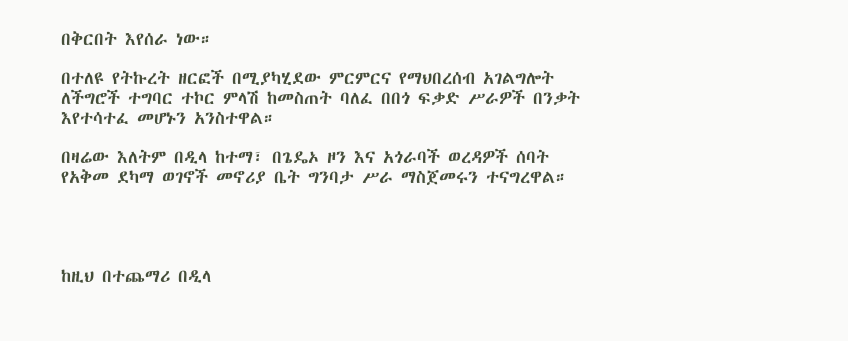በቅርበት እየሰራ ነው።

በተለዩ የትኩረት ዘርፎች በሚያካሂደው ምርምርና የማህበረሰብ አገልግሎት ለችግሮች ተግባር ተኮር ምላሽ ከመስጠት ባለፈ በበጎ ፍቃድ ሥራዎች በንቃት እየተሳተፈ መሆኑን አንስተዋል።

በዛሬው እለትም በዲላ ከተማ፣ በጌዴኦ ዞን እና አጎራባች ወረዳዎች ሰባት የአቅመ ደካማ ወገኖች መኖሪያ ቤት ግንባታ ሥራ ማስጀመሩን ተናግረዋል።




ከዚህ በተጨማሪ በዲላ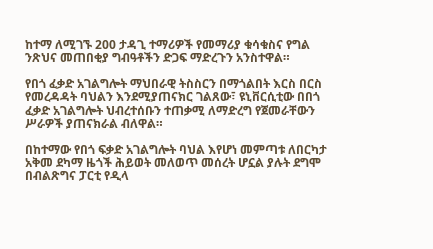ከተማ ለሚገኙ 200 ታዳጊ ተማሪዎች የመማሪያ ቁሳቁስና የግል ንጽህና መጠበቂያ ግብዓቶችን ድጋፍ ማድረጉን አንስተዋል።

የበጎ ፈቃድ አገልግሎት ማህበራዊ ትስስርን በማጎልበት እርስ በርስ የመረዳዳት ባህልን እንደሚያጠናክር ገልጸው፣ ዩኒቨርሲቲው በበጎ ፈቃድ አገልግሎት ህብረተሰቡን ተጠቃሚ ለማድረግ የጀመራቸውን ሥራዎች ያጠናክራል ብለዋል።

በከተማው የበጎ ፍቃድ አገልግሎት ባህል እየሆነ መምጣቱ ለበርካታ አቅመ ደካማ ዜጎች ሕይወት መለወጥ መሰረት ሆኗል ያሉት ደግሞ በብልጽግና ፓርቲ የዲላ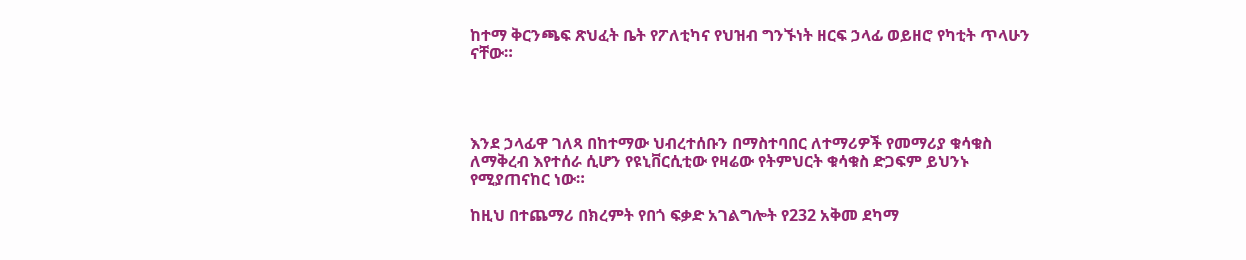ከተማ ቅርንጫፍ ጽህፈት ቤት የፖለቲካና የህዝብ ግንኙነት ዘርፍ ኃላፊ ወይዘሮ የካቲት ጥላሁን ናቸው።




እንደ ኃላፊዋ ገለጻ በከተማው ህብረተሰቡን በማስተባበር ለተማሪዎች የመማሪያ ቁሳቁስ ለማቅረብ እየተሰራ ሲሆን የዩኒቨርሲቲው የዛሬው የትምህርት ቁሳቁስ ድጋፍም ይህንኑ የሚያጠናከር ነው።

ከዚህ በተጨማሪ በክረምት የበጎ ፍቃድ አገልግሎት የ232 አቅመ ደካማ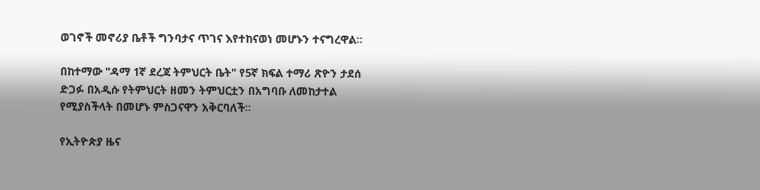ወገኖች መኖሪያ ቤቶች ግንባታና ጥገና እየተከናወነ መሆኑን ተናግረዋል።

በከተማው "ዳማ 1ኛ ደረጃ ትምህርት ቤት" የ5ኛ ክፍል ተማሪ ጽዮን ታደሰ ድጋፉ በአዲሱ የትምህርት ዘመን ትምህርቷን በአግባቡ ለመከታተል የሚያስችላት በመሆኑ ምስጋናዋን አቅርባለች።

የኢትዮጵያ ዜና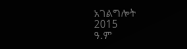አገልግሎት
2015
ዓ.ም